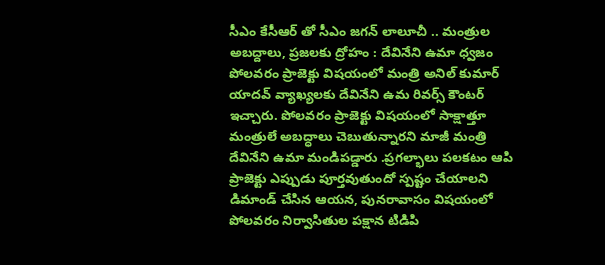సీఎం కేసీఆర్ తో సీఎం జగన్ లాలూచీ .. మంత్రుల అబద్దాలు, ప్రజలకు ద్రోహం : దేవినేని ఉమా ధ్వజం
పోలవరం ప్రాజెక్టు విషయంలో మంత్రి అనిల్ కుమార్ యాదవ్ వ్యాఖ్యలకు దేవినేని ఉమ రివర్స్ కౌంటర్ ఇచ్చారు. పోలవరం ప్రాజెక్టు విషయంలో సాక్షాత్తూ మంత్రులే అబద్ధాలు చెబుతున్నారని మాజీ మంత్రి దేవినేని ఉమా మండిపడ్డారు .ప్రగల్భాలు పలకటం ఆపి ప్రాజెక్టు ఎప్పుడు పూర్తవుతుందో స్పష్టం చేయాలని డిమాండ్ చేసిన ఆయన, పునరావాసం విషయంలో పోలవరం నిర్వాసితుల పక్షాన టిడిపి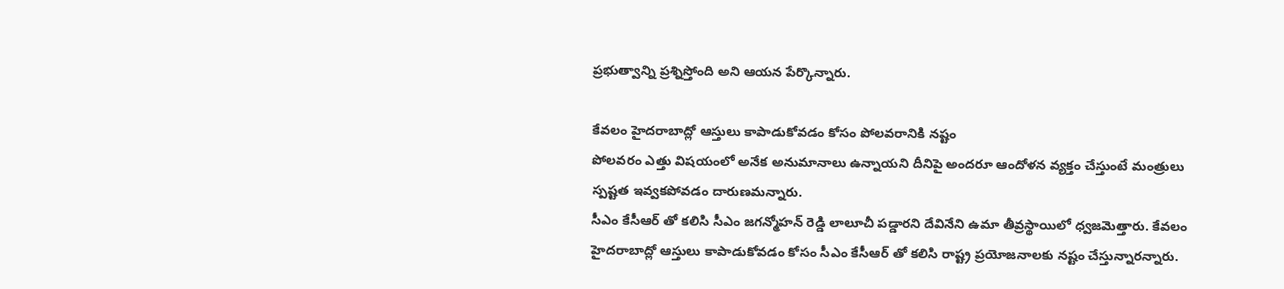ప్రభుత్వాన్ని ప్రశ్నిస్తోంది అని ఆయన పేర్కొన్నారు.

కేవలం హైదరాబాద్లో ఆస్తులు కాపాడుకోవడం కోసం పోలవరానికి నష్టం
పోలవరం ఎత్తు విషయంలో అనేక అనుమానాలు ఉన్నాయని దీనిపై అందరూ ఆందోళన వ్యక్తం చేస్తుంటే మంత్రులు స్పష్టత ఇవ్వకపోవడం దారుణమన్నారు.
సీఎం కేసీఆర్ తో కలిసి సీఎం జగన్మోహన్ రెడ్డి లాలూచీ పడ్డారని దేవినేని ఉమా తీవ్రస్థాయిలో ధ్వజమెత్తారు. కేవలం హైదరాబాద్లో ఆస్తులు కాపాడుకోవడం కోసం సీఎం కేసీఆర్ తో కలిసి రాష్ట్ర ప్రయోజనాలకు నష్టం చేస్తున్నారన్నారు.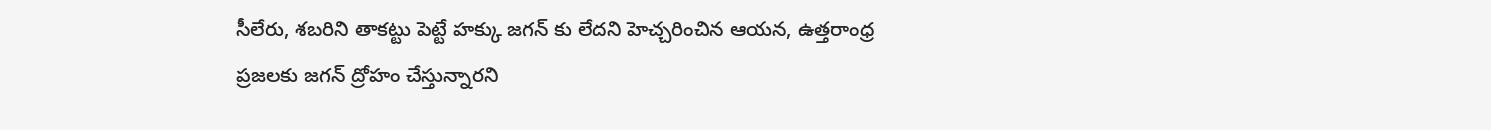సీలేరు, శబరిని తాకట్టు పెట్టే హక్కు జగన్ కు లేదని హెచ్చరించిన ఆయన, ఉత్తరాంధ్ర ప్రజలకు జగన్ ద్రోహం చేస్తున్నారని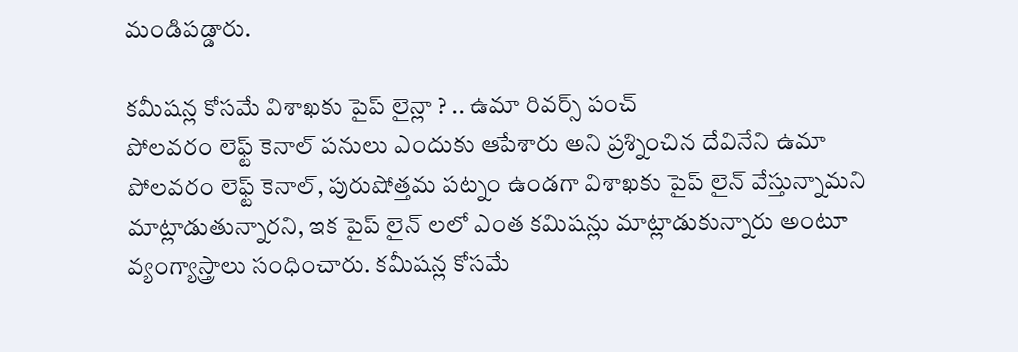మండిపడ్డారు.

కమీషన్ల కోసమే విశాఖకు పైప్ లైన్లా ? .. ఉమా రివర్స్ పంచ్
పోలవరం లెఫ్ట్ కెనాల్ పనులు ఎందుకు ఆపేశారు అని ప్రశ్నించిన దేవినేని ఉమా పోలవరం లెఫ్ట్ కెనాల్, పురుషోత్తమ పట్నం ఉండగా విశాఖకు పైప్ లైన్ వేస్తున్నామని మాట్లాడుతున్నారని, ఇక పైప్ లైన్ లలో ఎంత కమిషన్లు మాట్లాడుకున్నారు అంటూ వ్యంగ్యాస్త్రాలు సంధించారు. కమీషన్ల కోసమే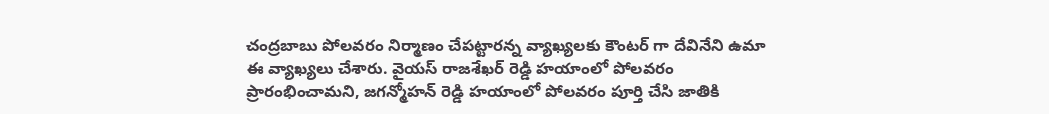చంద్రబాబు పోలవరం నిర్మాణం చేపట్టారన్న వ్యాఖ్యలకు కౌంటర్ గా దేవినేని ఉమా ఈ వ్యాఖ్యలు చేశారు. వైయస్ రాజశేఖర్ రెడ్డి హయాంలో పోలవరం ప్రారంభించామని, జగన్మోహన్ రెడ్డి హయాంలో పోలవరం పూర్తి చేసి జాతికి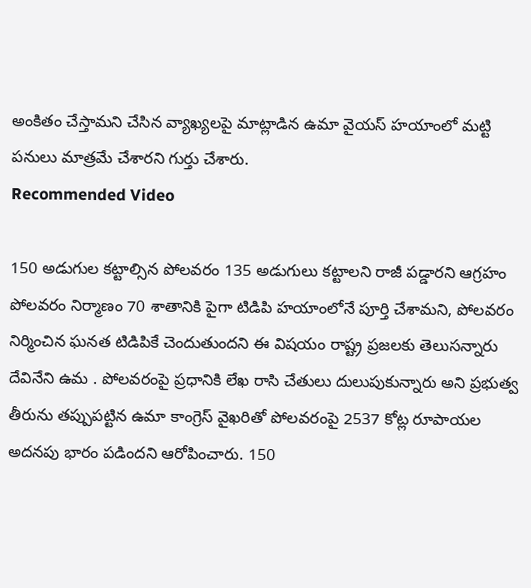అంకితం చేస్తామని చేసిన వ్యాఖ్యలపై మాట్లాడిన ఉమా వైయస్ హయాంలో మట్టి పనులు మాత్రమే చేశారని గుర్తు చేశారు.
Recommended Video

150 అడుగుల కట్టాల్సిన పోలవరం 135 అడుగులు కట్టాలని రాజీ పడ్డారని ఆగ్రహం
పోలవరం నిర్మాణం 70 శాతానికి పైగా టిడిపి హయాంలోనే పూర్తి చేశామని, పోలవరం నిర్మించిన ఘనత టిడిపికే చెందుతుందని ఈ విషయం రాష్ట్ర ప్రజలకు తెలుసన్నారు దేవినేని ఉమ . పోలవరంపై ప్రధానికి లేఖ రాసి చేతులు దులుపుకున్నారు అని ప్రభుత్వ తీరును తప్పుపట్టిన ఉమా కాంగ్రెస్ వైఖరితో పోలవరంపై 2537 కోట్ల రూపాయల అదనపు భారం పడిందని ఆరోపించారు. 150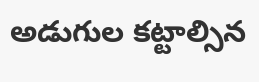అడుగుల కట్టాల్సిన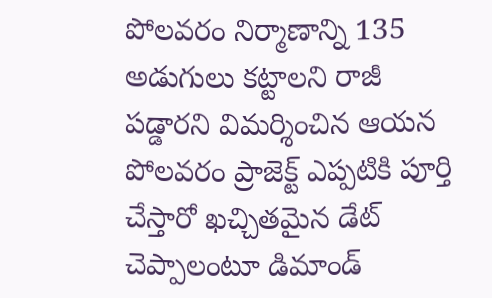పోలవరం నిర్మాణాన్ని 135 అడుగులు కట్టాలని రాజీ పడ్డారని విమర్శించిన ఆయన పోలవరం ప్రాజెక్ట్ ఎప్పటికి పూర్తి చేస్తారో ఖచ్చితమైన డేట్ చెప్పాలంటూ డిమాండ్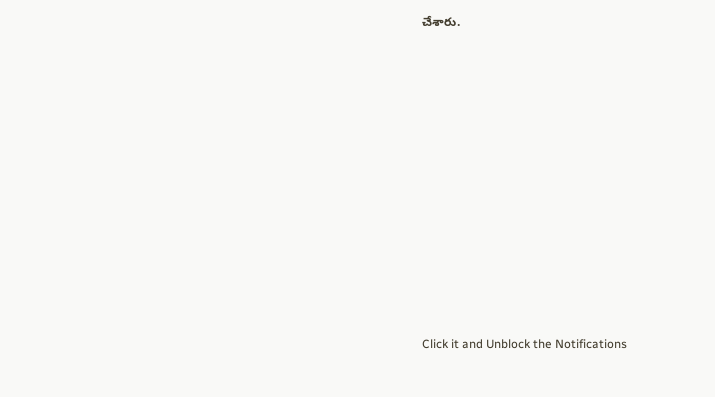చేశారు.












Click it and Unblock the Notifications